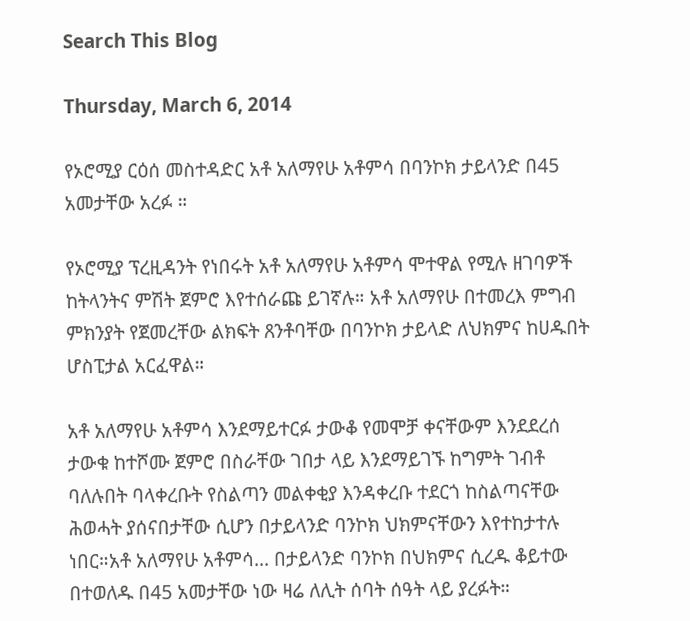Search This Blog

Thursday, March 6, 2014

የኦሮሚያ ርዕሰ መስተዳድር አቶ አለማየሁ አቶምሳ በባንኮክ ታይላንድ በ45 አመታቸው አረፉ ።

የኦሮሚያ ፕረዚዳንት የነበሩት አቶ አለማየሁ አቶምሳ ሞተዋል የሚሉ ዘገባዎች ከትላንትና ምሽት ጀምሮ እየተሰራጩ ይገኛሉ። አቶ አለማየሁ በተመረእ ምግብ ምክንያት የጀመረቸው ልክፍት ጸንቶባቸው በባንኮክ ታይላድ ለህክምና ከሀዱበት ሆስፒታል አርፈዋል።

አቶ አለማየሁ አቶምሳ እንደማይተርፉ ታውቆ የመሞቻ ቀናቸውም እንደደረሰ ታውቁ ከተሾሙ ጀምሮ በስራቸው ገበታ ላይ እንደማይገኙ ከግምት ገብቶ ባለሉበት ባላቀረቡት የስልጣን መልቀቂያ እንዳቀረቡ ተደርጎ ከስልጣናቸው ሕወሓት ያሰናበታቸው ሲሆን በታይላንድ ባንኮክ ህክምናቸውን እየተከታተሉ ነበር።አቶ አለማየሁ አቶምሳ... በታይላንድ ባንኮክ በህክምና ሲረዱ ቆይተው በተወለዱ በ45 አመታቸው ነው ዛሬ ለሊት ሰባት ሰዓት ላይ ያረፉት።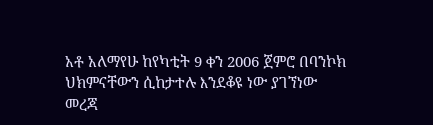አቶ አለማየሁ ከየካቲት 9 ቀን 2006 ጀምሮ በባንኮክ ህክምናቸውን ሲከታተሉ እንደቆዩ ነው ያገኘነው መረጃ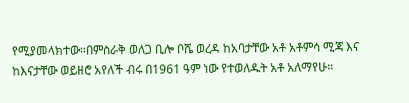የሚያመላክተው።በምስራቅ ወለጋ ቢሎ ቦሼ ወረዳ ከአባታቸው አቶ አቶምሳ ሚጃ እና ከእናታቸው ወይዘሮ አየለች ብሩ በ1961 ዓም ነው የተወለዱት አቶ አለማየሁ።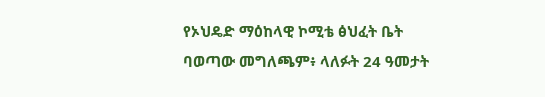የኦህዴድ ማዕከላዊ ኮሚቴ ፅህፈት ቤት ባወጣው መግለጫም፥ ላለፉት 24 ዓመታት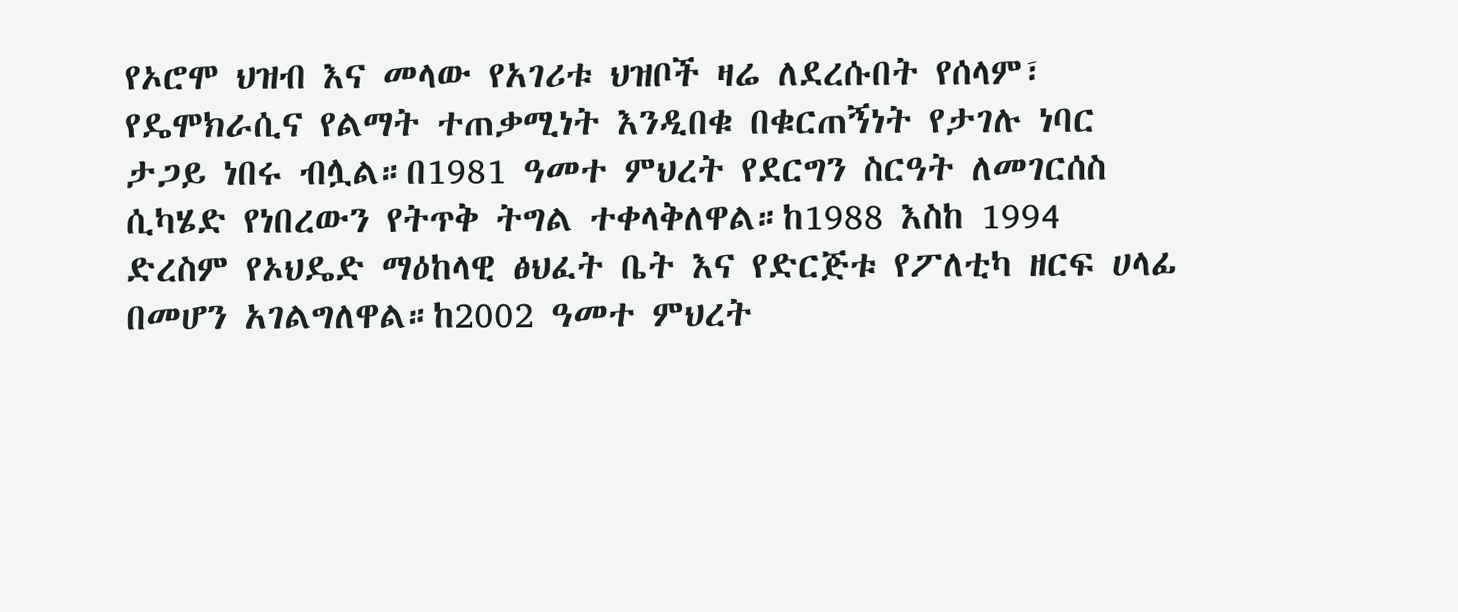የኦሮሞ ህዝብ እና መላው የአገሪቱ ህዝቦች ዛሬ ለደረሱበት የሰላም፣ የዴሞክራሲና የልማት ተጠቃሚነት እንዲበቁ በቁርጠኝነት የታገሉ ነባር ታጋይ ነበሩ ብሏል።በ1981 ዓመተ ምህረት የደርግን ስርዓት ለመገርሰስ ሲካሄድ የነበረውን የትጥቅ ትግል ተቀላቅለዋል።ከ1988 እስከ 1994 ድረስም የኦህዴድ ማዕከላዊ ፅህፈት ቤት እና የድርጅቱ የፖለቲካ ዘርፍ ሀላፊ በመሆን አገልግለዋል።ከ2002 ዓመተ ምህረት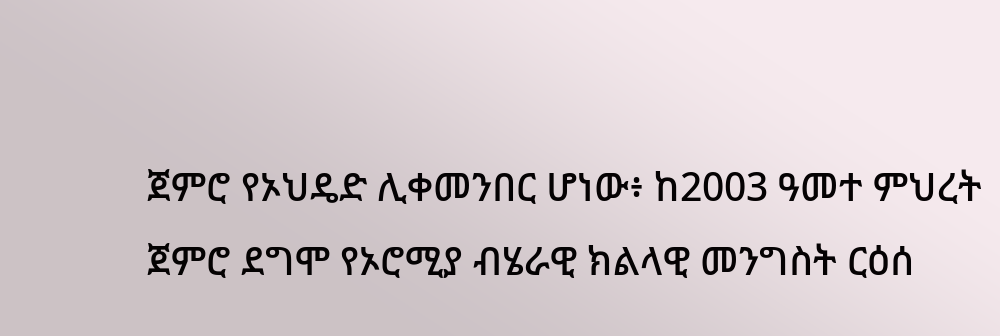ጀምሮ የኦህዴድ ሊቀመንበር ሆነው፥ ከ2003 ዓመተ ምህረት ጀምሮ ደግሞ የኦሮሚያ ብሄራዊ ክልላዊ መንግስት ርዕሰ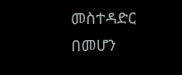መስተዳድር በመሆን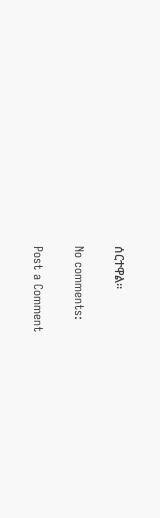ሰርተዋል።

No comments:

Post a Comment